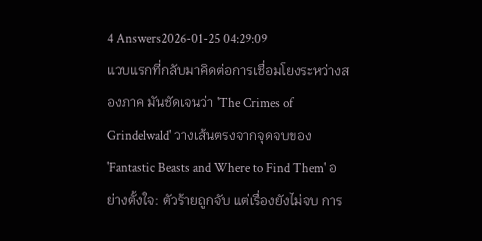4 Answers2026-01-25 04:29:09
แวบแรกที่กลับมาคิดต่อการเชื่อมโยงระหว่างสองภาค มันชัดเจนว่า 'The Crimes of Grindelwald' วางเส้นตรงจากจุดจบของ 'Fantastic Beasts and Where to Find Them' อย่างตั้งใจ: ตัวร้ายถูกจับ แต่เรื่องยังไม่จบ การ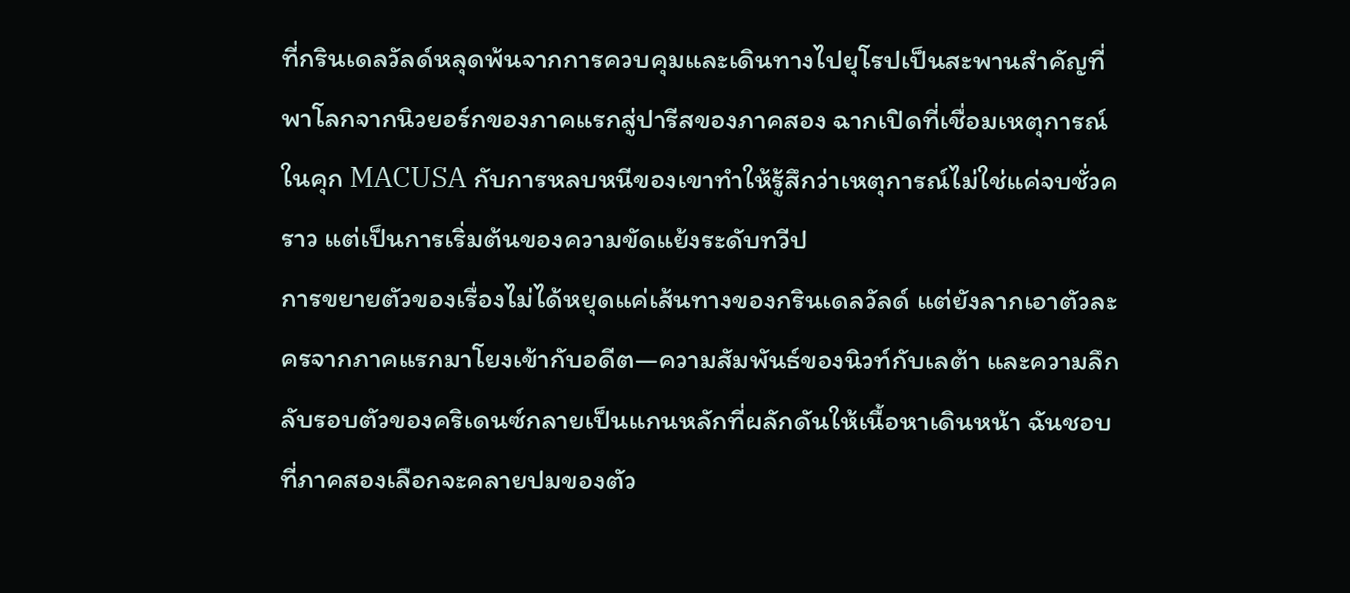ที่กรินเดลวัลด์หลุดพ้นจากการควบคุมและเดินทางไปยุโรปเป็นสะพานสำคัญที่พาโลกจากนิวยอร์กของภาคแรกสู่ปารีสของภาคสอง ฉากเปิดที่เชื่อมเหตุการณ์ในคุก MACUSA กับการหลบหนีของเขาทำให้รู้สึกว่าเหตุการณ์ไม่ใช่แค่จบชั่วคราว แต่เป็นการเริ่มต้นของความขัดแย้งระดับทวีป
การขยายตัวของเรื่องไม่ได้หยุดแค่เส้นทางของกรินเดลวัลด์ แต่ยังลากเอาตัวละครจากภาคแรกมาโยงเข้ากับอดีต—ความสัมพันธ์ของนิวท์กับเลต้า และความลึกลับรอบตัวของคริเดนซ์กลายเป็นแกนหลักที่ผลักดันให้เนื้อหาเดินหน้า ฉันชอบที่ภาคสองเลือกจะคลายปมของตัว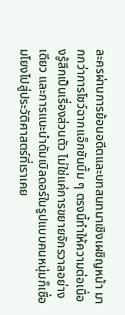ละครผ่านการย้อนอดีตและบทสนทนาเชิงเผชิญหน้า มากกว่าการโชว์ฉากแอ็กชันบึ้ม ๆ ตรงนี้ทำให้ความต่อเนื่องรู้สึกเป็นเรื่องส่วนตัว ไม่ใช่แค่การขยายจักรวาลอย่างเดียว และการแนะนำดัมเบิลดอร์ในรูปแบบคนหนุ่มก็เชื่อมโยงไปสู่ประวัติศาสตร์ที่เราเคย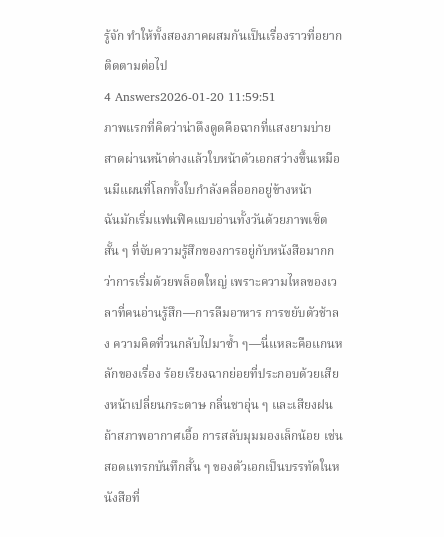รู้จัก ทำให้ทั้งสองภาคผสมกันเป็นเรื่องราวที่อยากติดตามต่อไป
4 Answers2026-01-20 11:59:51
ภาพแรกที่คิดว่าน่าดึงดูดคือฉากที่แสงยามบ่ายสาดผ่านหน้าต่างแล้วใบหน้าตัวเอกสว่างขึ้นเหมือนมีแผนที่โลกทั้งใบกำลังคลี่ออกอยู่ข้างหน้า
ฉันมักเริ่มแฟนฟิคแบบอ่านทั้งวันด้วยภาพเซ็ตสั้น ๆ ที่จับความรู้สึกของการอยู่กับหนังสือมากกว่าการเริ่มด้วยพล็อตใหญ่ เพราะความไหลของเวลาที่คนอ่านรู้สึก—การลืมอาหาร การขยับตัวช้าลง ความคิดที่วนกลับไปมาซ้ำ ๆ—นี่แหละคือแกนหลักของเรื่อง ร้อยเรียงฉากย่อยที่ประกอบด้วยเสียงหน้าเปลี่ยนกระดาษ กลิ่นชาอุ่น ๆ และเสียงฝนถ้าสภาพอากาศเอื้อ การสลับมุมมองเล็กน้อย เช่น สอดแทรกบันทึกสั้น ๆ ของตัวเอกเป็นบรรทัดในหนังสือที่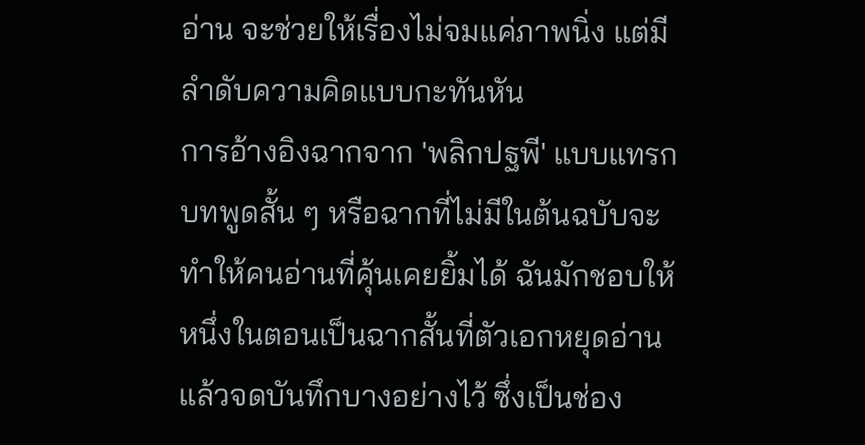อ่าน จะช่วยให้เรื่องไม่จมแค่ภาพนิ่ง แต่มีลำดับความคิดแบบกะทันหัน
การอ้างอิงฉากจาก 'พลิกปฐพี' แบบแทรกบทพูดสั้น ๆ หรือฉากที่ไม่มีในต้นฉบับจะทำให้คนอ่านที่คุ้นเคยยิ้มได้ ฉันมักชอบให้หนึ่งในตอนเป็นฉากสั้นที่ตัวเอกหยุดอ่านแล้วจดบันทึกบางอย่างไว้ ซึ่งเป็นช่อง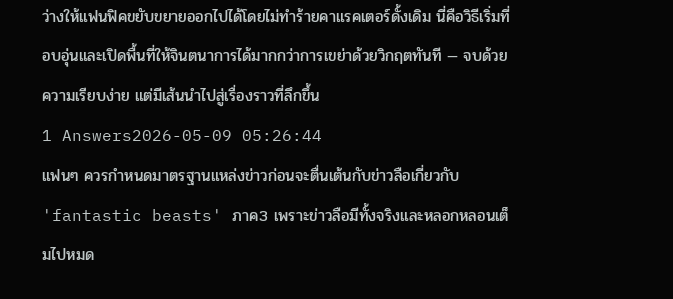ว่างให้แฟนฟิคขยับขยายออกไปได้โดยไม่ทำร้ายคาแรคเตอร์ดั้งเดิม นี่คือวิธีเริ่มที่อบอุ่นและเปิดพื้นที่ให้จินตนาการได้มากกว่าการเขย่าด้วยวิกฤตทันที — จบด้วยความเรียบง่าย แต่มีเส้นนำไปสู่เรื่องราวที่ลึกขึ้น
1 Answers2026-05-09 05:26:44
แฟนๆ ควรกำหนดมาตรฐานแหล่งข่าวก่อนจะตื่นเต้นกับข่าวลือเกี่ยวกับ 'fantastic beasts' ภาค3 เพราะข่าวลือมีทั้งจริงและหลอกหลอนเต็มไปหมด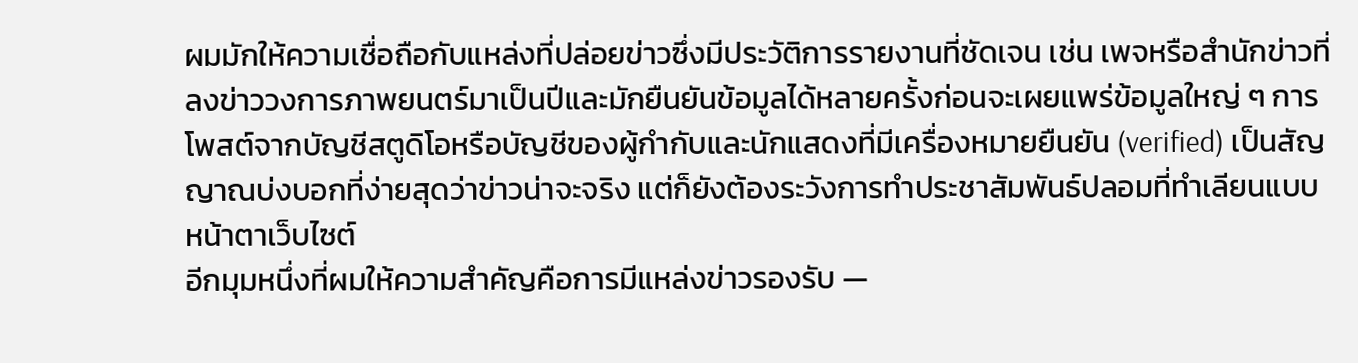ผมมักให้ความเชื่อถือกับแหล่งที่ปล่อยข่าวซึ่งมีประวัติการรายงานที่ชัดเจน เช่น เพจหรือสำนักข่าวที่ลงข่าววงการภาพยนตร์มาเป็นปีและมักยืนยันข้อมูลได้หลายครั้งก่อนจะเผยแพร่ข้อมูลใหญ่ ๆ การโพสต์จากบัญชีสตูดิโอหรือบัญชีของผู้กำกับและนักแสดงที่มีเครื่องหมายยืนยัน (verified) เป็นสัญญาณบ่งบอกที่ง่ายสุดว่าข่าวน่าจะจริง แต่ก็ยังต้องระวังการทำประชาสัมพันธ์ปลอมที่ทำเลียนแบบหน้าตาเว็บไซต์
อีกมุมหนึ่งที่ผมให้ความสำคัญคือการมีแหล่งข่าวรองรับ —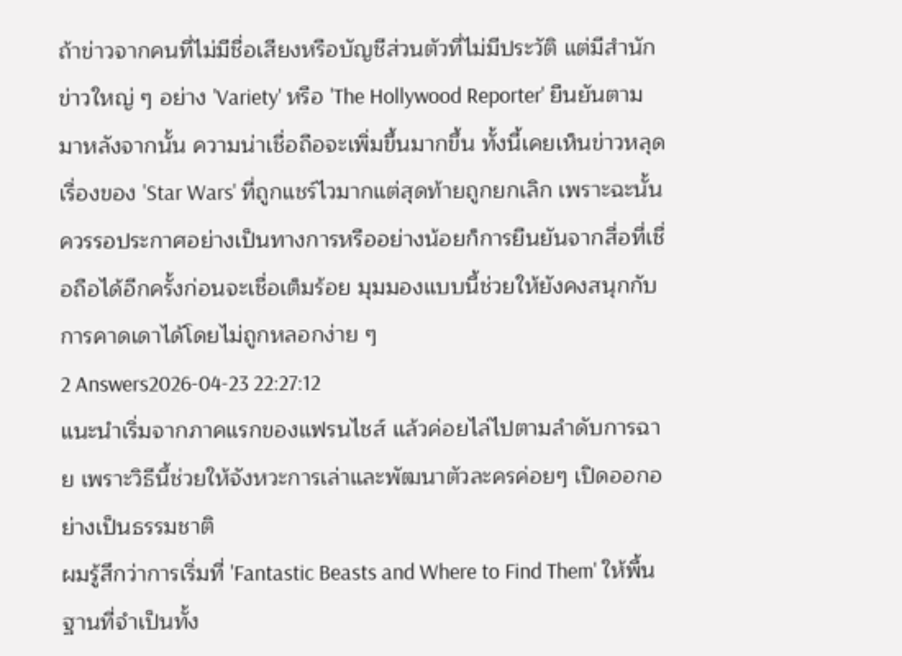ถ้าข่าวจากคนที่ไม่มีชื่อเสียงหรือบัญชีส่วนตัวที่ไม่มีประวัติ แต่มีสำนักข่าวใหญ่ ๆ อย่าง 'Variety' หรือ 'The Hollywood Reporter' ยืนยันตามมาหลังจากนั้น ความน่าเชื่อถือจะเพิ่มขึ้นมากขึ้น ทั้งนี้เคยเห็นข่าวหลุดเรื่องของ 'Star Wars' ที่ถูกแชร์ไวมากแต่สุดท้ายถูกยกเลิก เพราะฉะนั้นควรรอประกาศอย่างเป็นทางการหรืออย่างน้อยก็การยืนยันจากสื่อที่เชื่อถือได้อีกครั้งก่อนจะเชื่อเต็มร้อย มุมมองแบบนี้ช่วยให้ยังคงสนุกกับการคาดเดาได้โดยไม่ถูกหลอกง่าย ๆ
2 Answers2026-04-23 22:27:12
แนะนำเริ่มจากภาคแรกของแฟรนไชส์ แล้วค่อยไล่ไปตามลำดับการฉาย เพราะวิธีนี้ช่วยให้จังหวะการเล่าและพัฒนาตัวละครค่อยๆ เปิดออกอย่างเป็นธรรมชาติ
ผมรู้สึกว่าการเริ่มที่ 'Fantastic Beasts and Where to Find Them' ให้พื้นฐานที่จำเป็นทั้ง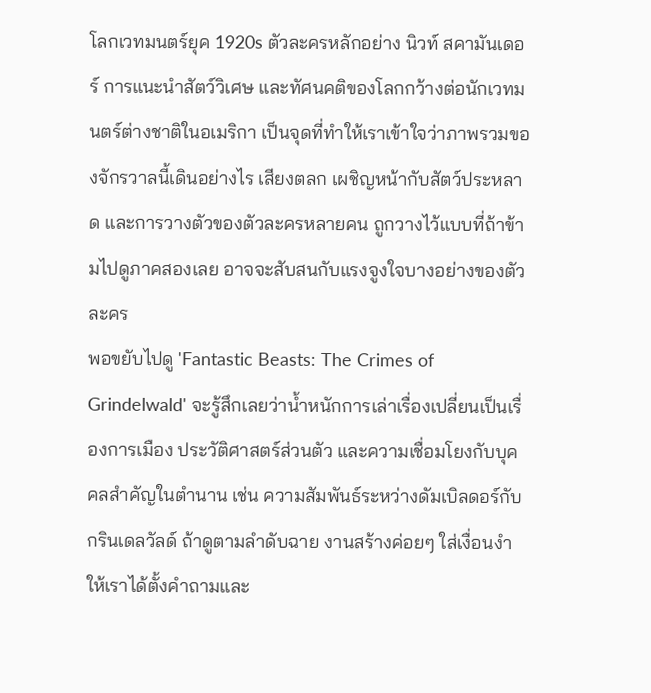โลกเวทมนตร์ยุค 1920s ตัวละครหลักอย่าง นิวท์ สคามันเดอร์ การแนะนำสัตว์วิเศษ และทัศนคติของโลกกว้างต่อนักเวทมนตร์ต่างชาติในอเมริกา เป็นจุดที่ทำให้เราเข้าใจว่าภาพรวมของจักรวาลนี้เดินอย่างไร เสียงตลก เผชิญหน้ากับสัตว์ประหลาด และการวางตัวของตัวละครหลายคน ถูกวางไว้แบบที่ถ้าข้ามไปดูภาคสองเลย อาจจะสับสนกับแรงจูงใจบางอย่างของตัวละคร
พอขยับไปดู 'Fantastic Beasts: The Crimes of Grindelwald' จะรู้สึกเลยว่าน้ำหนักการเล่าเรื่องเปลี่ยนเป็นเรื่องการเมือง ประวัติศาสตร์ส่วนตัว และความเชื่อมโยงกับบุคคลสำคัญในตำนาน เช่น ความสัมพันธ์ระหว่างดัมเบิลดอร์กับกรินเดลวัลด์ ถ้าดูตามลำดับฉาย งานสร้างค่อยๆ ใส่เงื่อนงำให้เราได้ตั้งคำถามและ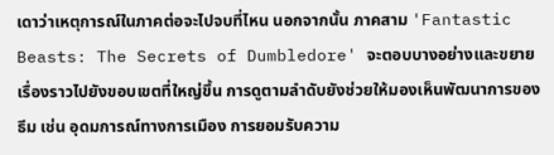เดาว่าเหตุการณ์ในภาคต่อจะไปจบที่ไหน นอกจากนั้น ภาคสาม 'Fantastic Beasts: The Secrets of Dumbledore' จะตอบบางอย่างและขยายเรื่องราวไปยังขอบเขตที่ใหญ่ขึ้น การดูตามลำดับยังช่วยให้มองเห็นพัฒนาการของธีม เช่น อุดมการณ์ทางการเมือง การยอมรับความ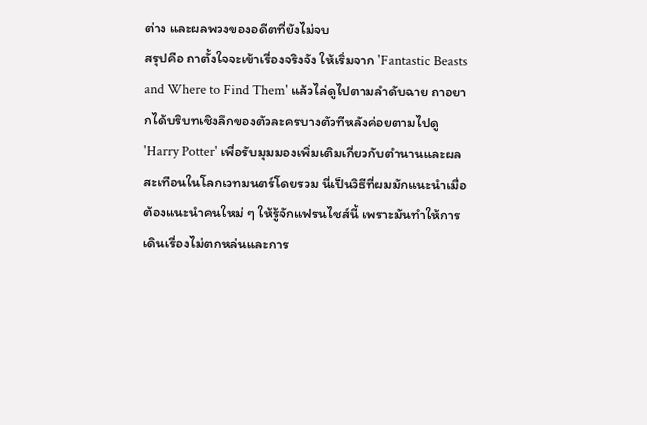ต่าง และผลพวงของอดีตที่ยังไม่จบ
สรุปคือ ถาตั้งใจจะเข้าเรื่องจริงจัง ให้เริ่มจาก 'Fantastic Beasts and Where to Find Them' แล้วไล่ดูไปตามลำดับฉาย ถาอยากได้บริบทเชิงลึกของตัวละครบางตัวทีหลังค่อยตามไปดู 'Harry Potter' เพื่อรับมุมมองเพิ่มเติมเกี่ยวกับตำนานและผลสะเทือนในโลกเวทมนตร์โดยรวม นี่เป็นวิธีที่ผมมักแนะนำเมื่อต้องแนะนำคนใหม่ ๆ ให้รู้จักแฟรนไชส์นี้ เพราะมันทำให้การเดินเรื่องไม่ตกหล่นและการ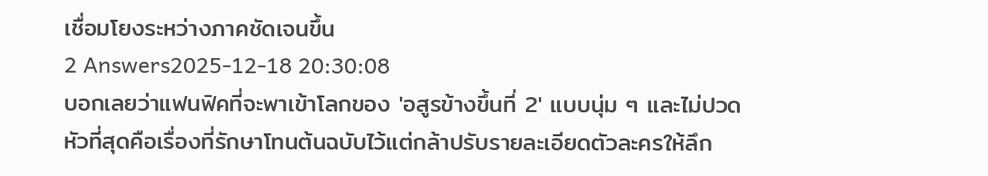เชื่อมโยงระหว่างภาคชัดเจนขึ้น
2 Answers2025-12-18 20:30:08
บอกเลยว่าแฟนฟิคที่จะพาเข้าโลกของ 'อสูรข้างขึ้นที่ 2' แบบนุ่ม ๆ และไม่ปวดหัวที่สุดคือเรื่องที่รักษาโทนต้นฉบับไว้แต่กล้าปรับรายละเอียดตัวละครให้ลึก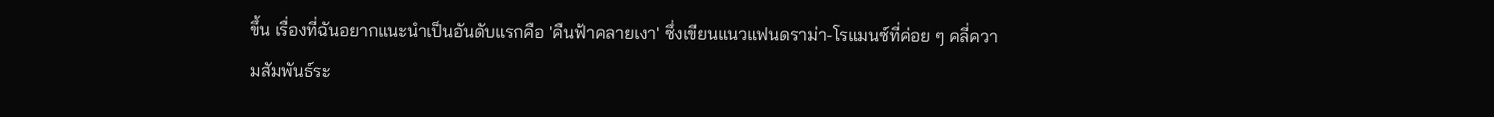ขึ้น เรื่องที่ฉันอยากแนะนำเป็นอันดับแรกคือ 'คืนฟ้าคลายเงา' ซึ่งเขียนแนวแฟนดราม่า-โรแมนซ์ที่ค่อย ๆ คลี่ความสัมพันธ์ระ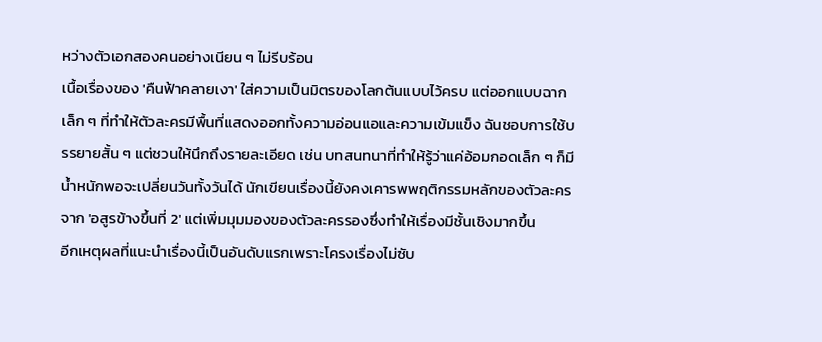หว่างตัวเอกสองคนอย่างเนียน ๆ ไม่รีบร้อน
เนื้อเรื่องของ 'คืนฟ้าคลายเงา' ใส่ความเป็นมิตรของโลกต้นแบบไว้ครบ แต่ออกแบบฉากเล็ก ๆ ที่ทำให้ตัวละครมีพื้นที่แสดงออกทั้งความอ่อนแอและความเข้มแข็ง ฉันชอบการใช้บรรยายสั้น ๆ แต่ชวนให้นึกถึงรายละเอียด เช่น บทสนทนาที่ทำให้รู้ว่าแค่อ้อมกอดเล็ก ๆ ก็มีน้ำหนักพอจะเปลี่ยนวันทั้งวันได้ นักเขียนเรื่องนี้ยังคงเคารพพฤติกรรมหลักของตัวละครจาก 'อสูรข้างขึ้นที่ 2' แต่เพิ่มมุมมองของตัวละครรองซึ่งทำให้เรื่องมีชั้นเชิงมากขึ้น
อีกเหตุผลที่แนะนำเรื่องนี้เป็นอันดับแรกเพราะโครงเรื่องไม่ซับ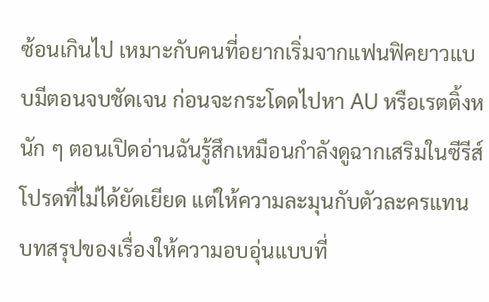ซ้อนเกินไป เหมาะกับคนที่อยากเริ่มจากแฟนฟิคยาวแบบมีตอนจบชัดเจน ก่อนจะกระโดดไปหา AU หรือเรตติ้งหนัก ๆ ตอนเปิดอ่านฉันรู้สึกเหมือนกำลังดูฉากเสริมในซีรีส์โปรดที่ไม่ได้ยัดเยียด แต่ให้ความละมุนกับตัวละครแทน บทสรุปของเรื่องให้ความอบอุ่นแบบที่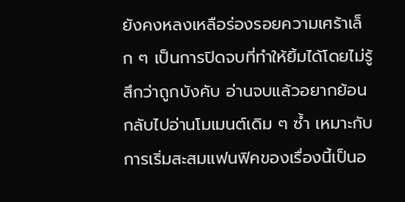ยังคงหลงเหลือร่องรอยความเศร้าเล็ก ๆ เป็นการปิดจบที่ทำให้ยิ้มได้โดยไม่รู้สึกว่าถูกบังคับ อ่านจบแล้วอยากย้อนกลับไปอ่านโมเมนต์เดิม ๆ ซ้ำ เหมาะกับการเริ่มสะสมแฟนฟิคของเรื่องนี้เป็นอ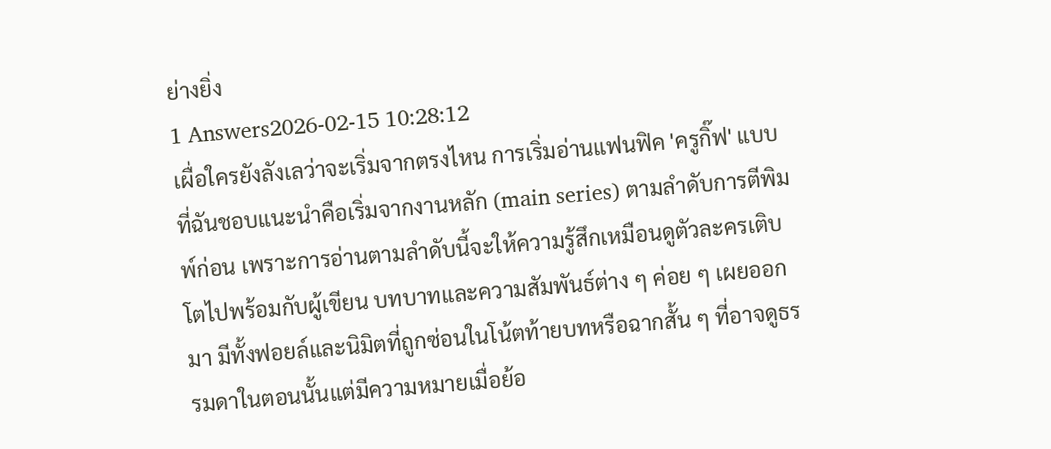ย่างยิ่ง
1 Answers2026-02-15 10:28:12
เผื่อใครยังลังเลว่าจะเริ่มจากตรงไหน การเริ่มอ่านแฟนฟิค 'ครูกิ๊ฟ' แบบที่ฉันชอบแนะนำคือเริ่มจากงานหลัก (main series) ตามลำดับการตีพิมพ์ก่อน เพราะการอ่านตามลำดับนี้จะให้ความรู้สึกเหมือนดูตัวละครเติบโตไปพร้อมกับผู้เขียน บทบาทและความสัมพันธ์ต่าง ๆ ค่อย ๆ เผยออกมา มีทั้งฟอยล์และนิมิตที่ถูกซ่อนในโน้ตท้ายบทหรือฉากสั้น ๆ ที่อาจดูธรรมดาในตอนนั้นแต่มีความหมายเมื่อย้อ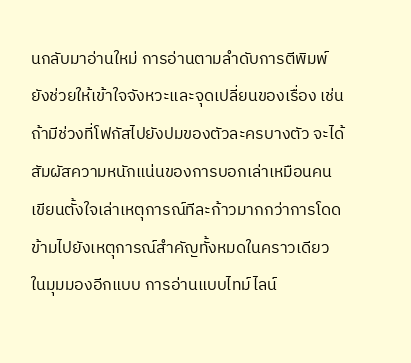นกลับมาอ่านใหม่ การอ่านตามลำดับการตีพิมพ์ยังช่วยให้เข้าใจจังหวะและจุดเปลี่ยนของเรื่อง เช่น ถ้ามีช่วงที่โฟกัสไปยังปมของตัวละครบางตัว จะได้สัมผัสความหนักแน่นของการบอกเล่าเหมือนคนเขียนตั้งใจเล่าเหตุการณ์ทีละก้าวมากกว่าการโดดข้ามไปยังเหตุการณ์สำคัญทั้งหมดในคราวเดียว
ในมุมมองอีกแบบ การอ่านแบบไทม์ไลน์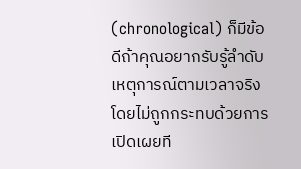(chronological) ก็มีข้อดีถ้าคุณอยากรับรู้ลำดับเหตุการณ์ตามเวลาจริงโดยไม่ถูกกระทบด้วยการเปิดเผยที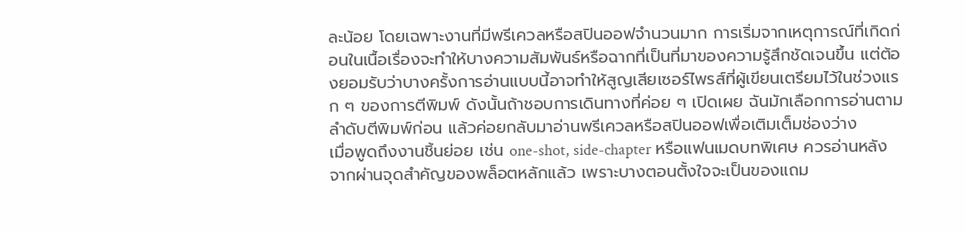ละน้อย โดยเฉพาะงานที่มีพรีเควลหรือสปินออฟจำนวนมาก การเริ่มจากเหตุการณ์ที่เกิดก่อนในเนื้อเรื่องจะทำให้บางความสัมพันธ์หรือฉากที่เป็นที่มาของความรู้สึกชัดเจนขึ้น แต่ต้องยอมรับว่าบางครั้งการอ่านแบบนี้อาจทำให้สูญเสียเซอร์ไพรส์ที่ผู้เขียนเตรียมไว้ในช่วงแรก ๆ ของการตีพิมพ์ ดังนั้นถ้าชอบการเดินทางที่ค่อย ๆ เปิดเผย ฉันมักเลือกการอ่านตามลำดับตีพิมพ์ก่อน แล้วค่อยกลับมาอ่านพรีเควลหรือสปินออฟเพื่อเติมเต็มช่องว่าง
เมื่อพูดถึงงานชิ้นย่อย เช่น one-shot, side-chapter หรือแฟนเมดบทพิเศษ ควรอ่านหลังจากผ่านจุดสำคัญของพล็อตหลักแล้ว เพราะบางตอนตั้งใจจะเป็นของแถม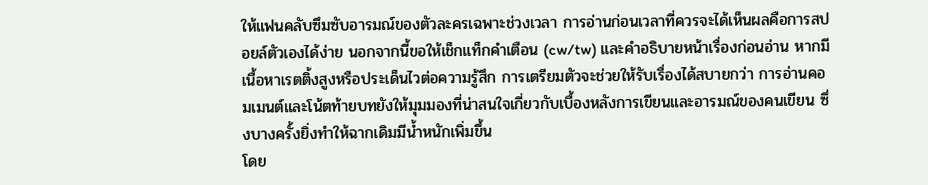ให้แฟนคลับซึมซับอารมณ์ของตัวละครเฉพาะช่วงเวลา การอ่านก่อนเวลาที่ควรจะได้เห็นผลคือการสปอยล์ตัวเองได้ง่าย นอกจากนี้ขอให้เช็กแท็กคำเตือน (cw/tw) และคำอธิบายหน้าเรื่องก่อนอ่าน หากมีเนื้อหาเรตติ้งสูงหรือประเด็นไวต่อความรู้สึก การเตรียมตัวจะช่วยให้รับเรื่องได้สบายกว่า การอ่านคอมเมนต์และโน้ตท้ายบทยังให้มุมมองที่น่าสนใจเกี่ยวกับเบื้องหลังการเขียนและอารมณ์ของคนเขียน ซึ่งบางครั้งยิ่งทำให้ฉากเดิมมีน้ำหนักเพิ่มขึ้น
โดย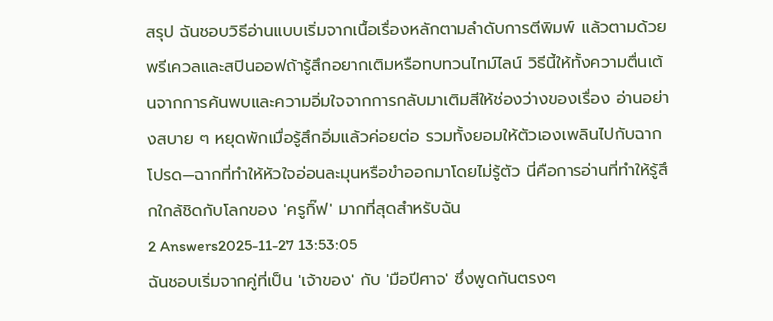สรุป ฉันชอบวิธีอ่านแบบเริ่มจากเนื้อเรื่องหลักตามลำดับการตีพิมพ์ แล้วตามด้วยพรีเควลและสปินออฟถ้ารู้สึกอยากเติมหรือทบทวนไทม์ไลน์ วิธีนี้ให้ทั้งความตื่นเต้นจากการค้นพบและความอิ่มใจจากการกลับมาเติมสีให้ช่องว่างของเรื่อง อ่านอย่างสบาย ๆ หยุดพักเมื่อรู้สึกอิ่มแล้วค่อยต่อ รวมทั้งยอมให้ตัวเองเพลินไปกับฉากโปรด—ฉากที่ทำให้หัวใจอ่อนละมุนหรือขำออกมาโดยไม่รู้ตัว นี่คือการอ่านที่ทำให้รู้สึกใกล้ชิดกับโลกของ 'ครูกิ๊ฟ' มากที่สุดสำหรับฉัน
2 Answers2025-11-27 13:53:05
ฉันชอบเริ่มจากคู่ที่เป็น 'เจ้าของ' กับ 'มือปีศาจ' ซึ่งพูดกันตรงๆ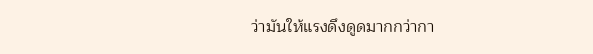ว่ามันให้แรงดึงดูดมากกว่ากา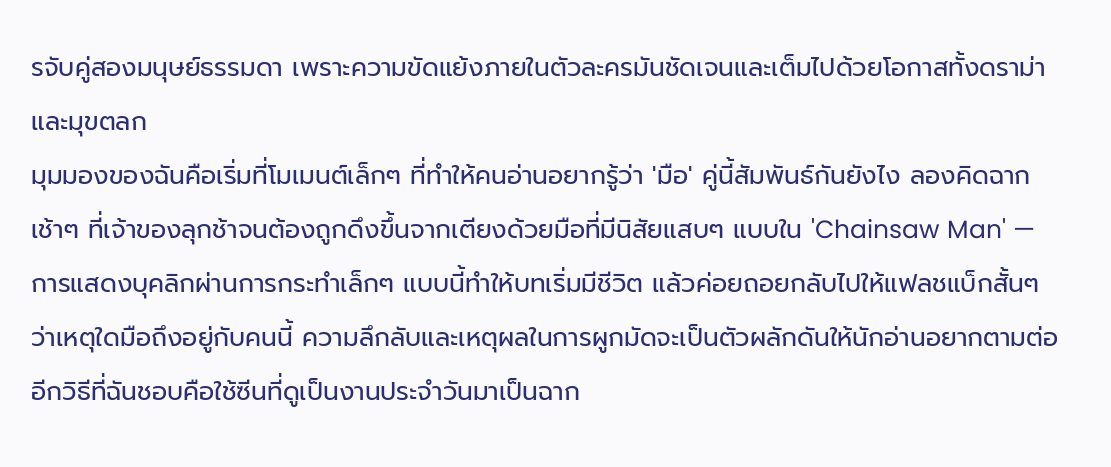รจับคู่สองมนุษย์ธรรมดา เพราะความขัดแย้งภายในตัวละครมันชัดเจนและเต็มไปด้วยโอกาสทั้งดราม่าและมุขตลก
มุมมองของฉันคือเริ่มที่โมเมนต์เล็กๆ ที่ทำให้คนอ่านอยากรู้ว่า 'มือ' คู่นี้สัมพันธ์กันยังไง ลองคิดฉากเช้าๆ ที่เจ้าของลุกช้าจนต้องถูกดึงขึ้นจากเตียงด้วยมือที่มีนิสัยแสบๆ แบบใน 'Chainsaw Man' — การแสดงบุคลิกผ่านการกระทำเล็กๆ แบบนี้ทำให้บทเริ่มมีชีวิต แล้วค่อยถอยกลับไปให้แฟลชแบ็กสั้นๆ ว่าเหตุใดมือถึงอยู่กับคนนี้ ความลึกลับและเหตุผลในการผูกมัดจะเป็นตัวผลักดันให้นักอ่านอยากตามต่อ
อีกวิธีที่ฉันชอบคือใช้ซีนที่ดูเป็นงานประจำวันมาเป็นฉาก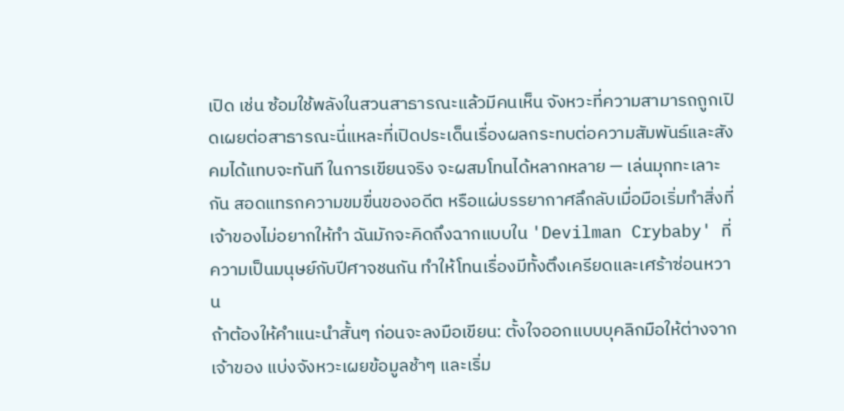เปิด เช่น ซ้อมใช้พลังในสวนสาธารณะแล้วมีคนเห็น จังหวะที่ความสามารถถูกเปิดเผยต่อสาธารณะนี่แหละที่เปิดประเด็นเรื่องผลกระทบต่อความสัมพันธ์และสังคมได้แทบจะทันที ในการเขียนจริง จะผสมโทนได้หลากหลาย — เล่นมุกทะเลาะกัน สอดแทรกความขมขื่นของอดีต หรือแผ่บรรยากาศลึกลับเมื่อมือเริ่มทำสิ่งที่เจ้าของไม่อยากให้ทำ ฉันมักจะคิดถึงฉากแบบใน 'Devilman Crybaby' ที่ความเป็นมนุษย์กับปีศาจชนกัน ทำให้โทนเรื่องมีทั้งตึงเครียดและเศร้าซ่อนหวาน
ถ้าต้องให้คำแนะนำสั้นๆ ก่อนจะลงมือเขียน: ตั้งใจออกแบบบุคลิกมือให้ต่างจากเจ้าของ แบ่งจังหวะเผยข้อมูลช้าๆ และเริ่ม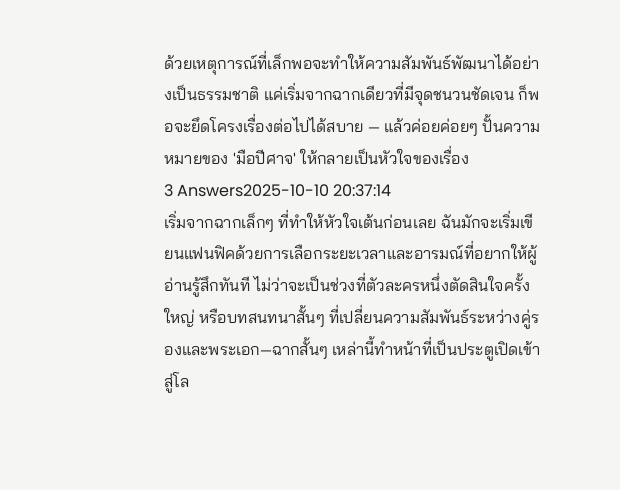ด้วยเหตุการณ์ที่เล็กพอจะทำให้ความสัมพันธ์พัฒนาได้อย่างเป็นธรรมชาติ แค่เริ่มจากฉากเดียวที่มีจุดชนวนชัดเจน ก็พอจะยึดโครงเรื่องต่อไปได้สบาย — แล้วค่อยค่อยๆ ปั้นความหมายของ 'มือปีศาจ' ให้กลายเป็นหัวใจของเรื่อง
3 Answers2025-10-10 20:37:14
เริ่มจากฉากเล็กๆ ที่ทำให้หัวใจเต้นก่อนเลย ฉันมักจะเริ่มเขียนแฟนฟิคด้วยการเลือกระยะเวลาและอารมณ์ที่อยากให้ผู้อ่านรู้สึกทันที ไม่ว่าจะเป็นช่วงที่ตัวละครหนึ่งตัดสินใจครั้งใหญ่ หรือบทสนทนาสั้นๆ ที่เปลี่ยนความสัมพันธ์ระหว่างคู่รองและพระเอก—ฉากสั้นๆ เหล่านี้ทำหน้าที่เป็นประตูเปิดเข้าสู่โล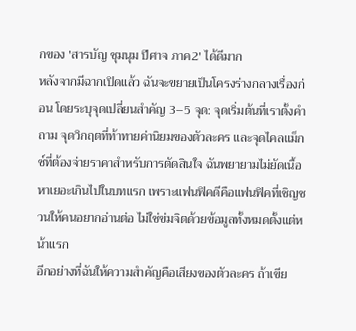กของ 'สารบัญ ชุมนุม ปีศาจ ภาค2' ได้ดีมาก
หลังจากมีฉากเปิดแล้ว ฉันจะขยายเป็นโครงร่างกลางเรื่องก่อน โดยระบุจุดเปลี่ยนสำคัญ 3–5 จุด: จุดเริ่มต้นที่เราตั้งคำถาม จุดวิกฤตที่ท้าทายค่านิยมของตัวละคร และจุดไคลแม็กซ์ที่ต้องจ่ายราคาสำหรับการตัดสินใจ ฉันพยายามไม่ยัดเนื้อหาเยอะเกินไปในบทแรก เพราะแฟนฟิคดีคือแฟนฟิคที่เชิญชวนให้คนอยากอ่านต่อ ไม่ใช่ข่มจิตด้วยข้อมูลทั้งหมดตั้งแต่หน้าแรก
อีกอย่างที่ฉันให้ความสำคัญคือเสียงของตัวละคร ถ้าเขีย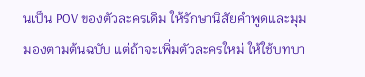นเป็น POV ของตัวละครเดิม ให้รักษานิสัยคำพูดและมุมมองตามต้นฉบับ แต่ถ้าจะเพิ่มตัวละครใหม่ ให้ใช้บทบา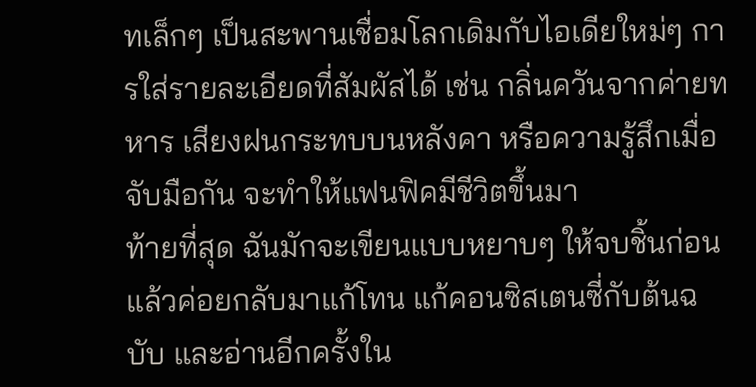ทเล็กๆ เป็นสะพานเชื่อมโลกเดิมกับไอเดียใหม่ๆ การใส่รายละเอียดที่สัมผัสได้ เช่น กลิ่นควันจากค่ายทหาร เสียงฝนกระทบบนหลังคา หรือความรู้สึกเมื่อจับมือกัน จะทำให้แฟนฟิคมีชีวิตขึ้นมา
ท้ายที่สุด ฉันมักจะเขียนแบบหยาบๆ ให้จบชิ้นก่อน แล้วค่อยกลับมาแก้โทน แก้คอนซิสเตนซี่กับต้นฉบับ และอ่านอีกครั้งใน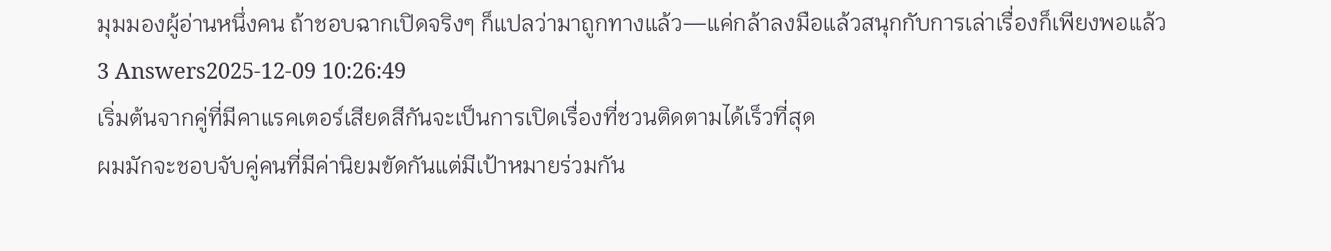มุมมองผู้อ่านหนึ่งคน ถ้าชอบฉากเปิดจริงๆ ก็แปลว่ามาถูกทางแล้ว—แค่กล้าลงมือแล้วสนุกกับการเล่าเรื่องก็เพียงพอแล้ว
3 Answers2025-12-09 10:26:49
เริ่มต้นจากคู่ที่มีคาแรคเตอร์เสียดสีกันจะเป็นการเปิดเรื่องที่ชวนติดตามได้เร็วที่สุด
ผมมักจะชอบจับคู่คนที่มีค่านิยมขัดกันแต่มีเป้าหมายร่วมกัน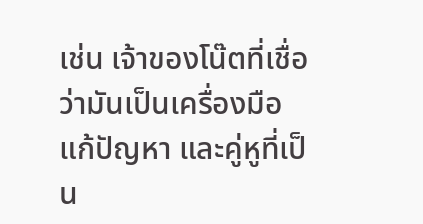เช่น เจ้าของโน๊ตที่เชื่อว่ามันเป็นเครื่องมือแก้ปัญหา และคู่หูที่เป็น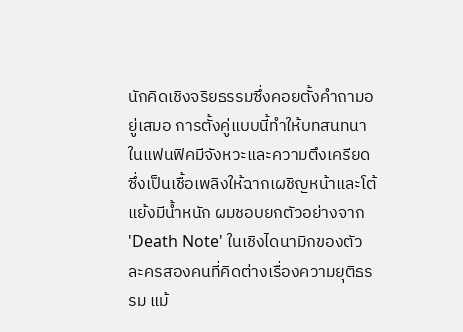นักคิดเชิงจริยธรรมซึ่งคอยตั้งคำถามอยู่เสมอ การตั้งคู่แบบนี้ทำให้บทสนทนาในแฟนฟิคมีจังหวะและความตึงเครียด ซึ่งเป็นเชื้อเพลิงให้ฉากเผชิญหน้าและโต้แย้งมีน้ำหนัก ผมชอบยกตัวอย่างจาก 'Death Note' ในเชิงไดนามิกของตัวละครสองคนที่คิดต่างเรื่องความยุติธรรม แม้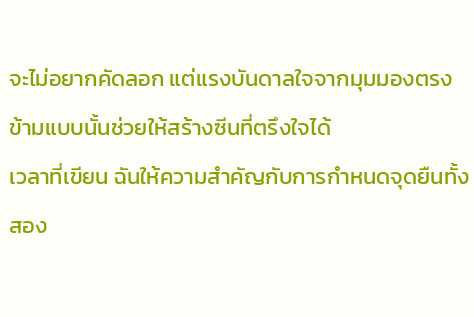จะไม่อยากคัดลอก แต่แรงบันดาลใจจากมุมมองตรงข้ามแบบนั้นช่วยให้สร้างซีนที่ตรึงใจได้
เวลาที่เขียน ฉันให้ความสำคัญกับการกำหนดจุดยืนทั้งสอง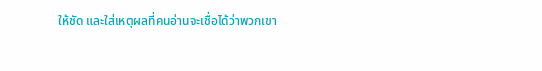ให้ชัด และใส่เหตุผลที่คนอ่านจะเชื่อได้ว่าพวกเขา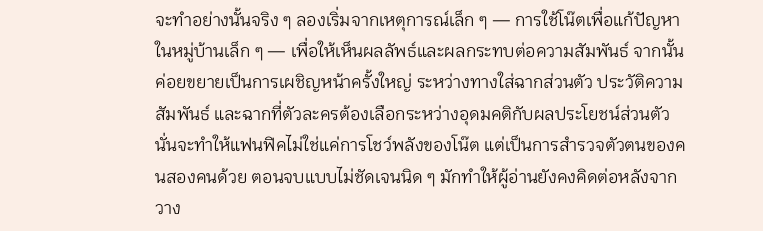จะทำอย่างนั้นจริง ๆ ลองเริ่มจากเหตุการณ์เล็ก ๆ — การใช้โน๊ตเพื่อแก้ปัญหาในหมู่บ้านเล็ก ๆ — เพื่อให้เห็นผลลัพธ์และผลกระทบต่อความสัมพันธ์ จากนั้นค่อยขยายเป็นการเผชิญหน้าครั้งใหญ่ ระหว่างทางใส่ฉากส่วนตัว ประวัติความสัมพันธ์ และฉากที่ตัวละครต้องเลือกระหว่างอุดมคติกับผลประโยชน์ส่วนตัว นั่นจะทำให้แฟนฟิคไม่ใช่แค่การโชว์พลังของโน๊ต แต่เป็นการสำรวจตัวตนของคนสองคนด้วย ตอนจบแบบไม่ชัดเจนนิด ๆ มักทำให้ผู้อ่านยังคงคิดต่อหลังจากวาง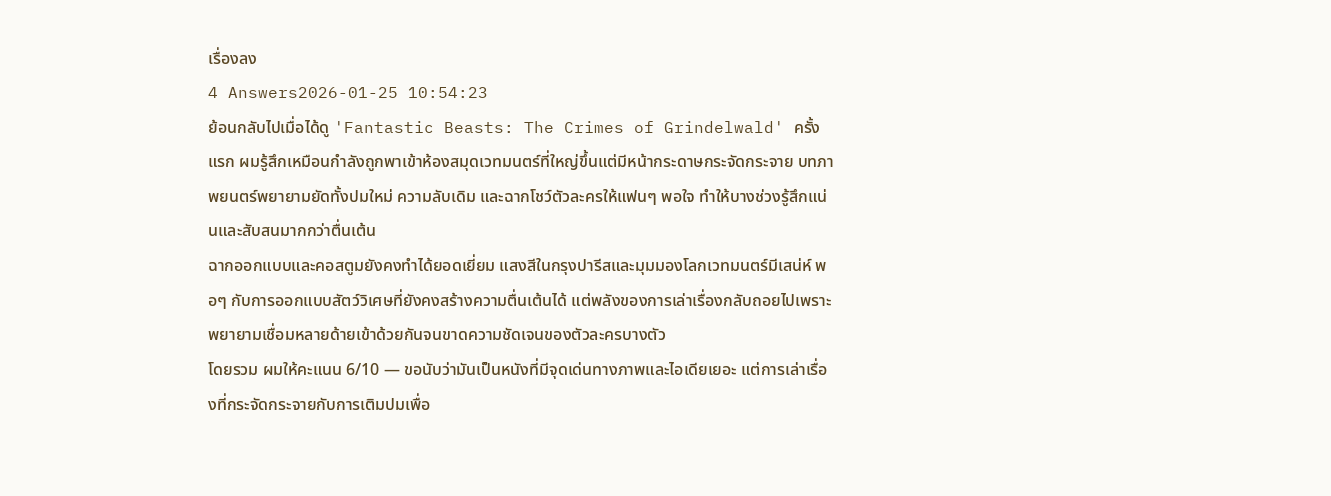เรื่องลง
4 Answers2026-01-25 10:54:23
ย้อนกลับไปเมื่อได้ดู 'Fantastic Beasts: The Crimes of Grindelwald' ครั้งแรก ผมรู้สึกเหมือนกำลังถูกพาเข้าห้องสมุดเวทมนตร์ที่ใหญ่ขึ้นแต่มีหน้ากระดาษกระจัดกระจาย บทภาพยนตร์พยายามยัดทั้งปมใหม่ ความลับเดิม และฉากโชว์ตัวละครให้แฟนๆ พอใจ ทำให้บางช่วงรู้สึกแน่นและสับสนมากกว่าตื่นเต้น
ฉากออกแบบและคอสตูมยังคงทำได้ยอดเยี่ยม แสงสีในกรุงปารีสและมุมมองโลกเวทมนตร์มีเสน่ห์ พอๆ กับการออกแบบสัตว์วิเศษที่ยังคงสร้างความตื่นเต้นได้ แต่พลังของการเล่าเรื่องกลับถอยไปเพราะพยายามเชื่อมหลายด้ายเข้าด้วยกันจนขาดความชัดเจนของตัวละครบางตัว
โดยรวม ผมให้คะแนน 6/10 — ขอนับว่ามันเป็นหนังที่มีจุดเด่นทางภาพและไอเดียเยอะ แต่การเล่าเรื่องที่กระจัดกระจายกับการเติมปมเพื่อ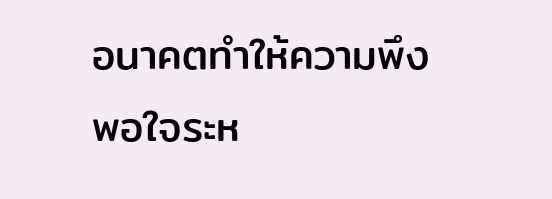อนาคตทำให้ความพึงพอใจระห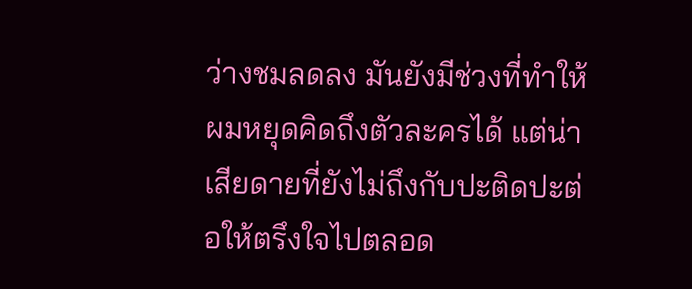ว่างชมลดลง มันยังมีช่วงที่ทำให้ผมหยุดคิดถึงตัวละครได้ แต่น่าเสียดายที่ยังไม่ถึงกับปะติดปะต่อให้ตรึงใจไปตลอด